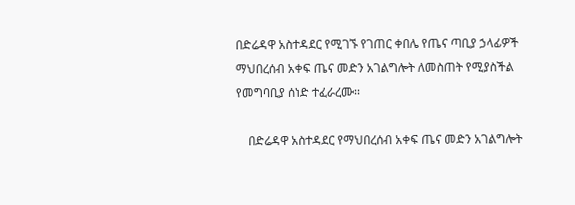በድሬዳዋ አስተዳደር የሚገኙ የገጠር ቀበሌ የጤና ጣቢያ ኃላፊዎች ማህበረሰብ አቀፍ ጤና መድን አገልግሎት ለመስጠት የሚያስችል የመግባቢያ ሰነድ ተፈራረሙ፡፡

    በድሬዳዋ አስተዳደር የማህበረሰብ አቀፍ ጤና መድን አገልግሎት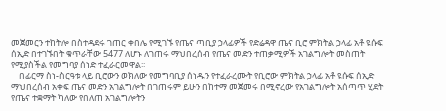መጀመርን ተከትሎ በስተዳደሩ ገጠር ቀበሌ የሚገኙ የጤና ጣቢያ ኃላፊዎች የድሬዳዋ ጤና ቢሮ ምክትል ኃላፊ አቶ ዩሱፍ ሰኢድ በተገኙበት ቁጥራቸው 5477 ለሆኑ ለገጠሩ ማህበረሰብ የጤና መድን ተጠቃሚዎች አገልግሎት መስጠት የሚያስችል የመግባያ ሰነድ ተፈራርመዋል፡፡
    በፊርማ ስነ-ስርዓቱ ላይ ቢሮውን ወክለው የመግባቢያ ሰነዱን የተፈራረሙት የቢሮው ምክትል ኃላፊ አቶ ዩሱፍ ሰኢድ ማህበረሰብ አቀፍ ጤና መድን አገልግሎት በገጠሩም ይሁን በከተማ መጀመሩ በሚኖረው የአገልግሎት አሰጣጥ ሂደት የጤና ተቋማት ካለው የበለጠ አገልግሎትን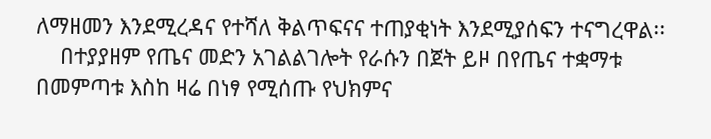ለማዘመን እንደሚረዳና የተሻለ ቅልጥፍናና ተጠያቂነት እንደሚያሰፍን ተናግረዋል፡፡
    በተያያዘም የጤና መድን አገልልገሎት የራሱን በጀት ይዞ በየጤና ተቋማቱ በመምጣቱ እስከ ዛሬ በነፃ የሚሰጡ የህክምና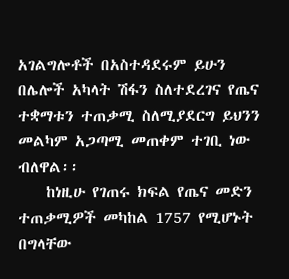አገልግሎቶች በአስተዳደሩም ይሁን በሌሎች አካላት ሽፋን ስለተደረገና የጤና ተቋማቱን ተጠቃሚ ስለሚያደርግ ይህንን መልካም አጋጣሚ መጠቀም ተገቢ ነው ብለዋል፡፡
    ከነዚሁ የገጠሩ ክፍል የጤና መድን ተጠቃሚዎች መካከል 1757 የሚሆኑት በግላቸው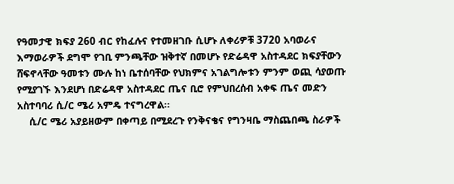የዓመታዊ ክፍያ 260 ብር የከፈሉና የተመዘገቡ ሲሆኑ ለቀሪዎቹ 3720 አባወራና እማወራዎች ደግሞ የገቢ ምንጫቸው ዝቅተኛ በመሆኑ የድሬዳዋ አስተዳደር ክፍያቸውን ሸፍኖላቸው ዓመቱን ሙሉ ከነ ቤተሰባቸው የህክምና አገልግሎቱን ምንም ወጪ ሳያወጡ የሚያገኙ እንደሆነ በድሬዳዋ አስተዳደር ጤና ቢሮ የምህበረሰብ አቀፍ ጤና መድን አስተባባሪ ሲ/ር ሜሪ አምዴ ተናግረዋል፡፡
    ሲ/ር ሜሪ አያይዘውም በቀጣይ በሚደረጉ የንቅናቄና የግንዛቤ ማስጨበጫ ስራዎች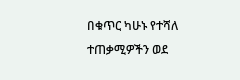በቁጥር ካሁኑ የተሻለ ተጠቃሚዎችን ወደ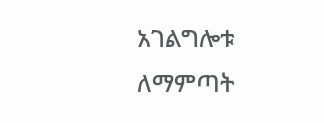አገልግሎቱ ለማምጣት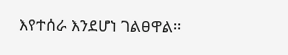እየተሰራ እንደሆነ ገልፀዋል፡፡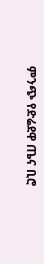ምንጭ የድሬደዋ ጤና ቢሮ